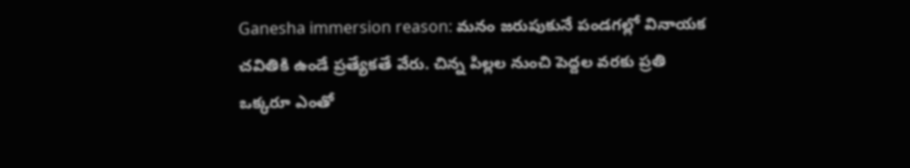Ganesha immersion reason: మనం జరుపుకునే పండగల్లో వినాయక చవితికి ఉండే ప్రత్యేకతే వేరు. చిన్న పిల్లల నుంచి పెద్దల వరకు ప్రతి ఒక్కరూ ఎంతో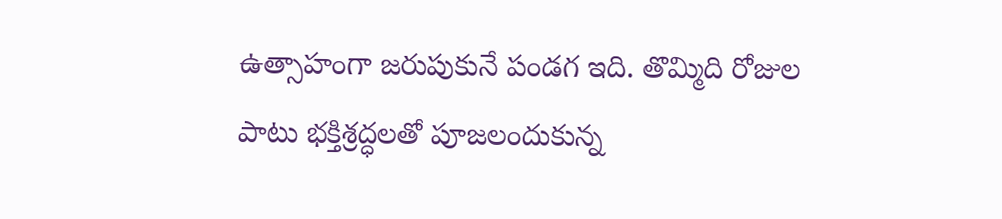ఉత్సాహంగా జరుపుకునే పండగ ఇది. తొమ్మిది రోజుల పాటు భక్తిశ్రద్ధలతో పూజలందుకున్న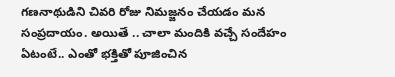గణనాథుడిని చివరి రోజు నిమజ్జనం చేయడం మన సంప్రదాయం. అయితే .. చాలా మందికి వచ్చే సందేహం ఏటంటే.. ఎంతో భక్తితో పూజించిన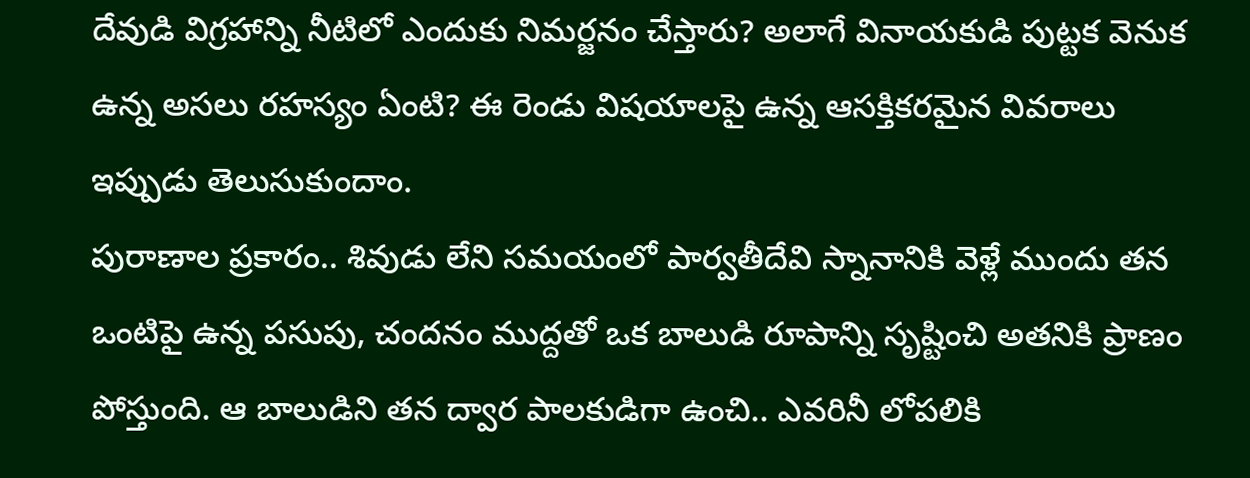దేవుడి విగ్రహాన్ని నీటిలో ఎందుకు నిమర్జనం చేస్తారు? అలాగే వినాయకుడి పుట్టక వెనుక ఉన్న అసలు రహస్యం ఏంటి? ఈ రెండు విషయాలపై ఉన్న ఆసక్తికరమైన వివరాలు ఇప్పుడు తెలుసుకుందాం.
పురాణాల ప్రకారం.. శివుడు లేని సమయంలో పార్వతీదేవి స్నానానికి వెళ్లే ముందు తన ఒంటిపై ఉన్న పసుపు, చందనం ముద్దతో ఒక బాలుడి రూపాన్ని సృష్టించి అతనికి ప్రాణం పోస్తుంది. ఆ బాలుడిని తన ద్వార పాలకుడిగా ఉంచి.. ఎవరినీ లోపలికి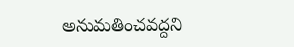అనుమతించవద్దని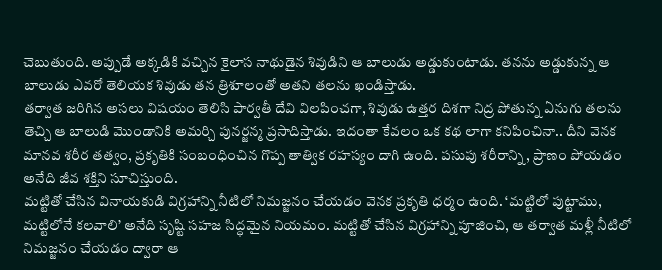చెబుతుంది. అప్పుడే అక్కడికి వచ్చిన కైలాస నాథుడైన శివుడిని ఆ బాలుడు అడ్డుకుంటాడు. తనను అడ్డుకున్న ఆ బాలుడు ఎవరో తెలియక శివుడు తన త్రిశూలంతో అతని తలను ఖండిస్తాడు.
తర్వాత జరిగిన అసలు విషయం తెలిసి పార్వతీ దేవి విలపించగా, శివుడు ఉత్తర దిశగా నిద్ర పోతున్న ఏనుగు తలను తెచ్చి ఆ బాలుడి మొండానికి అమర్చి పునర్జన్మ ప్రసాదిస్తాడు. ఇదంతా కేవలం ఒక కథ లాగా కనిపించినా.. దీని వెనక మానవ శరీర తత్వం, ప్రకృతికి సంబంధించిన గొప్ప తాత్విక రహస్యం దాగి ఉంది. పసుపు శరీరాన్ని, ప్రాణం పోయడం అనేది జీవ శక్తిని సూచిస్తుంది.
మట్టితో చేసిన వినాయకుడి విగ్రహాన్ని నీటిలో నిమజ్జనం చేయడం వెనక ప్రకృతి ధర్మం ఉంది. ‘మట్టిలో పుట్టాము, మట్టిలోనే కలవాలి’ అనేది సృష్టి సహజ సిద్ధమైన నియమం. మట్టితో చేసిన విగ్రహాన్ని పూజించి, ఆ తర్వాత మళ్లీ నీటిలో నిమజ్జనం చేయడం ద్వారా ఆ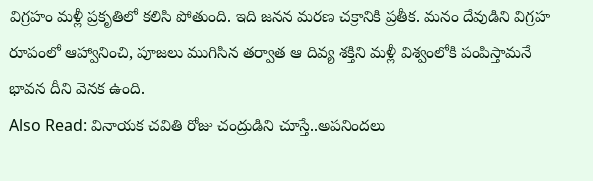విగ్రహం మళ్లీ ప్రకృతిలో కలిసి పోతుంది. ఇది జనన మరణ చక్రానికి ప్రతీక. మనం దేవుడిని విగ్రహ రూపంలో ఆహ్వానించి, పూజలు ముగిసిన తర్వాత ఆ దివ్య శక్తిని మళ్లీ విశ్వంలోకి పంపిస్తామనే భావన దీని వెనక ఉంది.
Also Read: వినాయక చవితి రోజు చంద్రుడిని చూస్తే..అపనిందలు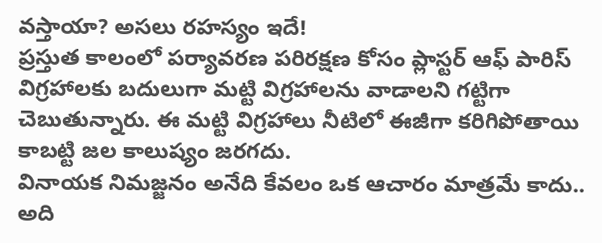వస్తాయా? అసలు రహస్యం ఇదే!
ప్రస్తుత కాలంలో పర్యావరణ పరిరక్షణ కోసం ప్లాస్టర్ ఆఫ్ పారిస్ విగ్రహాలకు బదులుగా మట్టి విగ్రహాలను వాడాలని గట్టిగా చెబుతున్నారు. ఈ మట్టి విగ్రహాలు నీటిలో ఈజీగా కరిగిపోతాయి కాబట్టి జల కాలుష్యం జరగదు.
వినాయక నిమజ్జనం అనేది కేవలం ఒక ఆచారం మాత్రమే కాదు.. అది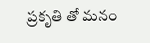ప్రకృతి తో మనం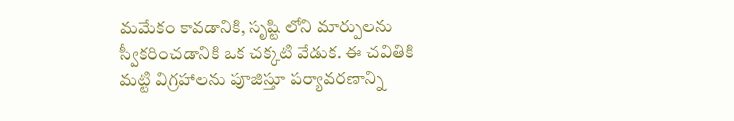మమేకం కావడానికి, సృష్టి లోని మార్పులను స్వీకరించడానికి ఒక చక్కటి వేడుక. ఈ చవితికి మట్టి విగ్రహాలను పూజిస్తూ పర్యావరణాన్ని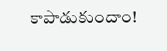కాపాడుకుందాం!